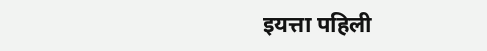इयत्ता पहिली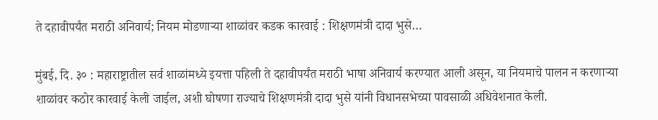ते दहावीपर्यंत मराठी अनिवार्य; नियम मोडणाऱ्या शाळांवर कडक कारवाई : शिक्षणमंत्री दादा भुसे…

मुंबई, दि. ३० : महाराष्ट्रातील सर्व शाळांमध्ये इयत्ता पहिली ते दहावीपर्यंत मराठी भाषा अनिवार्य करण्यात आली असून, या नियमाचे पालन न करणाऱ्या शाळांवर कठोर कारवाई केली जाईल, अशी घोषणा राज्याचे शिक्षणमंत्री दादा भुसे यांनी विधानसभेच्या पावसाळी अधिवेशनात केली.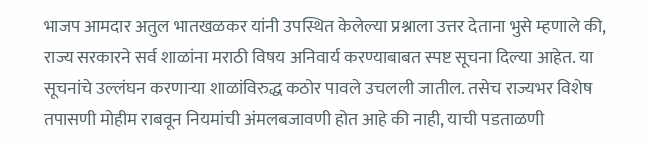भाजप आमदार अतुल भातखळकर यांनी उपस्थित केलेल्या प्रश्नाला उत्तर देताना भुसे म्हणाले की, राज्य सरकारने सर्व शाळांना मराठी विषय अनिवार्य करण्याबाबत स्पष्ट सूचना दिल्या आहेत. या सूचनांचे उल्लंघन करणाऱ्या शाळांविरुद्ध कठोर पावले उचलली जातील. तसेच राज्यभर विशेष तपासणी मोहीम राबवून नियमांची अंमलबजावणी होत आहे की नाही, याची पडताळणी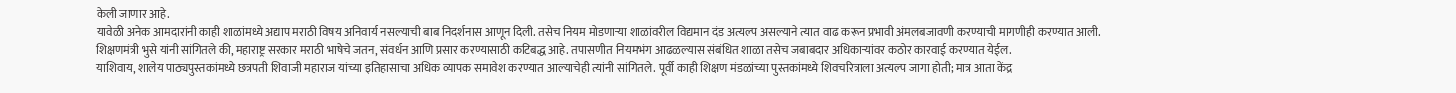केली जाणार आहे.
यावेळी अनेक आमदारांनी काही शाळांमध्ये अद्याप मराठी विषय अनिवार्य नसल्याची बाब निदर्शनास आणून दिली. तसेच नियम मोडणाऱ्या शाळांवरील विद्यमान दंड अत्यल्प असल्याने त्यात वाढ करून प्रभावी अंमलबजावणी करण्याची मागणीही करण्यात आली.
शिक्षणमंत्री भुसे यांनी सांगितले की, महाराष्ट्र सरकार मराठी भाषेचे जतन, संवर्धन आणि प्रसार करण्यासाठी कटिबद्ध आहे. तपासणीत नियमभंग आढळल्यास संबंधित शाळा तसेच जबाबदार अधिकाऱ्यांवर कठोर कारवाई करण्यात येईल.
याशिवाय, शालेय पाठ्यपुस्तकांमध्ये छत्रपती शिवाजी महाराज यांच्या इतिहासाचा अधिक व्यापक समावेश करण्यात आल्याचेही त्यांनी सांगितले. पूर्वी काही शिक्षण मंडळांच्या पुस्तकांमध्ये शिवचरित्राला अत्यल्प जागा होती; मात्र आता केंद्र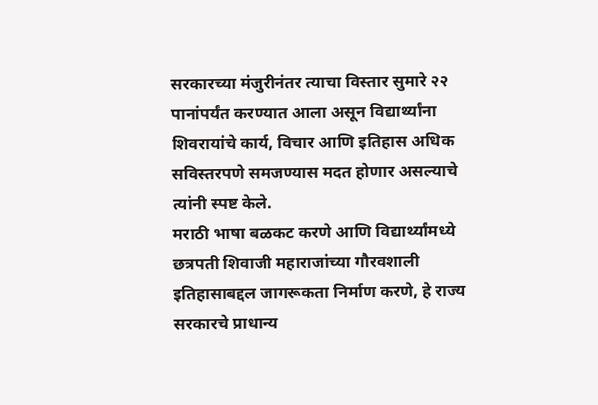सरकारच्या मंजुरीनंतर त्याचा विस्तार सुमारे २२ पानांपर्यंत करण्यात आला असून विद्यार्थ्यांना शिवरायांचे कार्य, विचार आणि इतिहास अधिक सविस्तरपणे समजण्यास मदत होणार असल्याचे त्यांनी स्पष्ट केले.
मराठी भाषा बळकट करणे आणि विद्यार्थ्यांमध्ये छत्रपती शिवाजी महाराजांच्या गौरवशाली इतिहासाबद्दल जागरूकता निर्माण करणे, हे राज्य सरकारचे प्राधान्य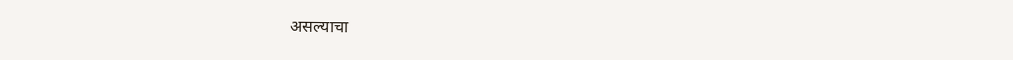असल्याचा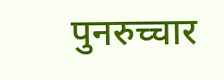पुनरुच्चार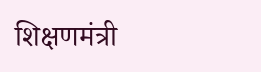शिक्षणमंत्री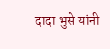दादा भुसे यांनी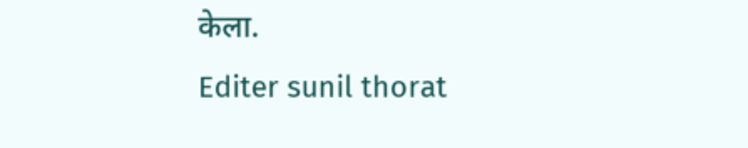केला.
Editer sunil thorat